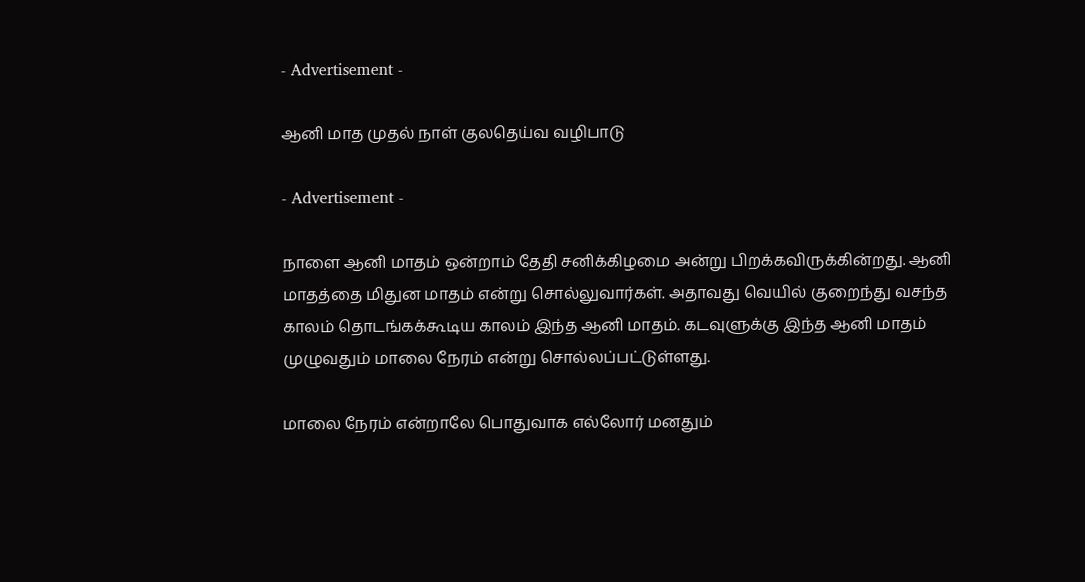- Advertisement -

ஆனி மாத முதல் நாள் குலதெய்வ வழிபாடு

- Advertisement -

நாளை ஆனி மாதம் ஒன்றாம் தேதி சனிக்கிழமை அன்று பிறக்கவிருக்கின்றது. ஆனி மாதத்தை மிதுன மாதம் என்று சொல்லுவார்கள். அதாவது வெயில் குறைந்து வசந்த காலம் தொடங்கக்கூடிய காலம் இந்த ஆனி மாதம். கடவுளுக்கு இந்த ஆனி மாதம் முழுவதும் மாலை நேரம் என்று சொல்லப்பட்டுள்ளது.

மாலை நேரம் என்றாலே பொதுவாக எல்லோர் மனதும்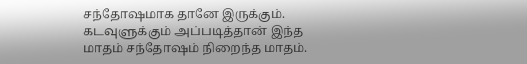சந்தோஷமாக தானே இருக்கும். கடவுளுக்கும் அப்படித்தான் இந்த மாதம் சந்தோஷம் நிறைந்த மாதம்.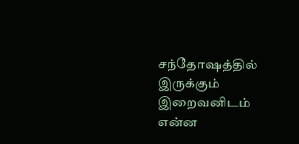சந்தோஷத்தில் இருக்கும் இறைவனிடம் என்ன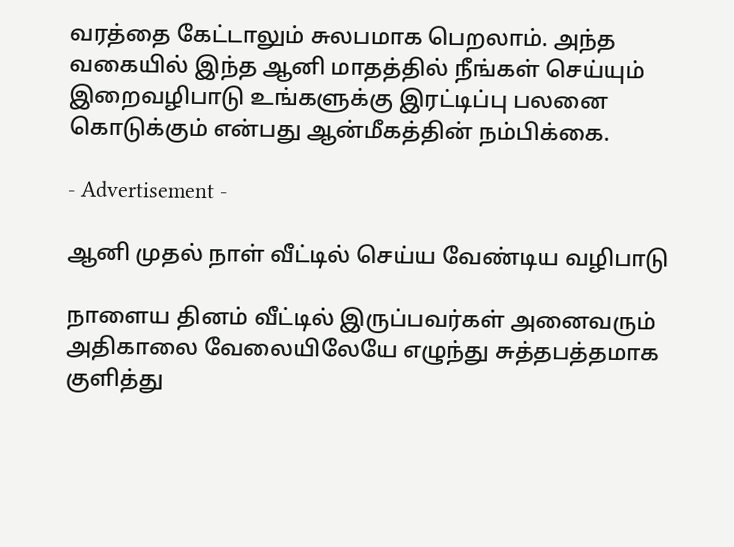வரத்தை கேட்டாலும் சுலபமாக பெறலாம். அந்த வகையில் இந்த ஆனி மாதத்தில் நீங்கள் செய்யும் இறைவழிபாடு உங்களுக்கு இரட்டிப்பு பலனை கொடுக்கும் என்பது ஆன்மீகத்தின் நம்பிக்கை.

- Advertisement -

ஆனி முதல் நாள் வீட்டில் செய்ய வேண்டிய வழிபாடு

நாளைய தினம் வீட்டில் இருப்பவர்கள் அனைவரும் அதிகாலை வேலையிலேயே எழுந்து சுத்தபத்தமாக குளித்து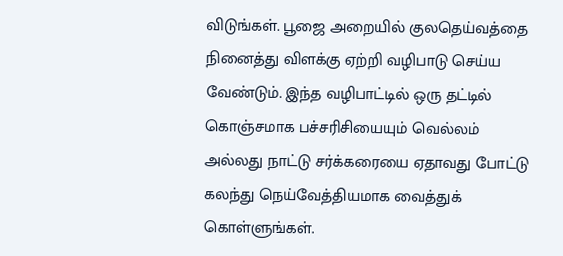விடுங்கள்‌. பூஜை அறையில் குலதெய்வத்தை நினைத்து விளக்கு ஏற்றி வழிபாடு செய்ய வேண்டும். இந்த வழிபாட்டில் ஒரு தட்டில் கொஞ்சமாக பச்சரிசியையும் வெல்லம் அல்லது நாட்டு சர்க்கரையை ஏதாவது போட்டு கலந்து நெய்வேத்தியமாக வைத்துக் கொள்ளுங்கள்.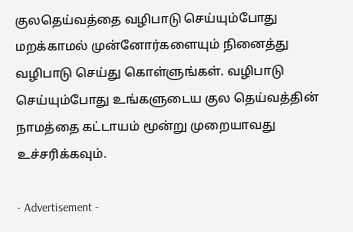குலதெய்வத்தை வழிபாடு செய்யும்போது மறக்காமல் முன்னோர்களையும் நினைத்து வழிபாடு செய்து கொள்ளுங்கள். வழிபாடு செய்யும்போது உங்களுடைய குல தெய்வத்தின் நாமத்தை கட்டாயம் மூன்று முறையாவது உச்சரிக்கவும்.

- Advertisement -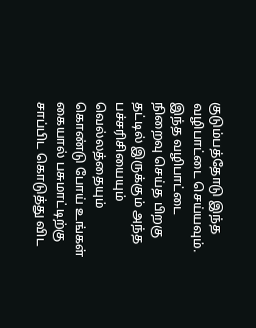குடும்பத்தோடு இந்த வழிபாட்டை செய்யவும். இந்த வழிபாட்டை நிறைவு செய்த பிறகு தட்டில் இருக்கும் அந்த பச்சரிசியையும் வெல்லத்தையும் கொண்டு போய் உங்கள் கையால் பசுமாட்டிற்கு சாப்பிட கொடுத்து விட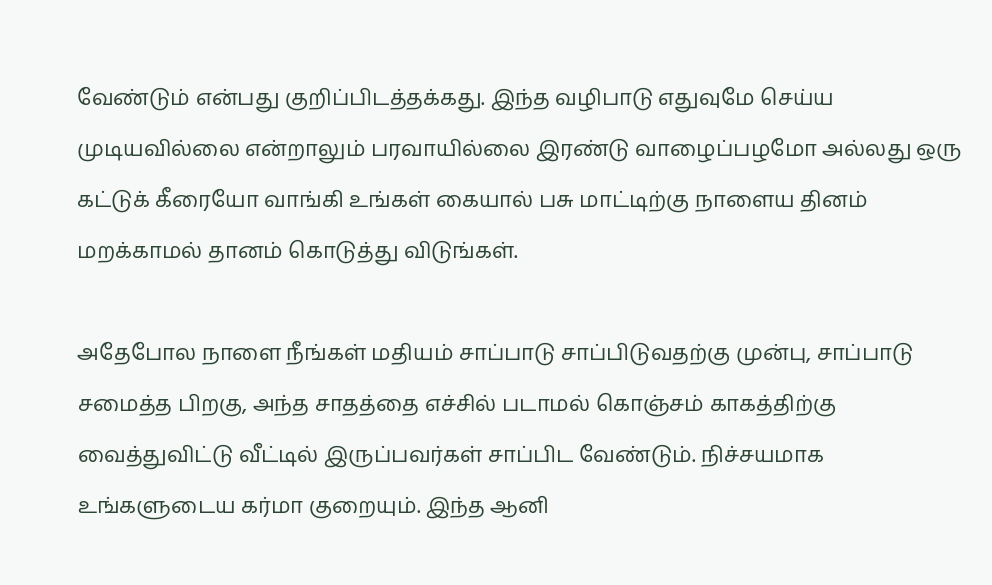வேண்டும் என்பது குறிப்பிடத்தக்கது. இந்த வழிபாடு எதுவுமே செய்ய முடியவில்லை என்றாலும் பரவாயில்லை இரண்டு வாழைப்பழமோ அல்லது ஒரு கட்டுக் கீரையோ வாங்கி உங்கள் கையால் பசு மாட்டிற்கு நாளைய தினம் மறக்காமல் தானம் கொடுத்து விடுங்கள்.

அதேபோல நாளை நீங்கள் மதியம் சாப்பாடு சாப்பிடுவதற்கு முன்பு, சாப்பாடு சமைத்த பிறகு, அந்த சாதத்தை எச்சில் படாமல் கொஞ்சம் காகத்திற்கு வைத்துவிட்டு வீட்டில் இருப்பவர்கள் சாப்பிட வேண்டும். நிச்சயமாக உங்களுடைய கர்மா குறையும். இந்த ஆனி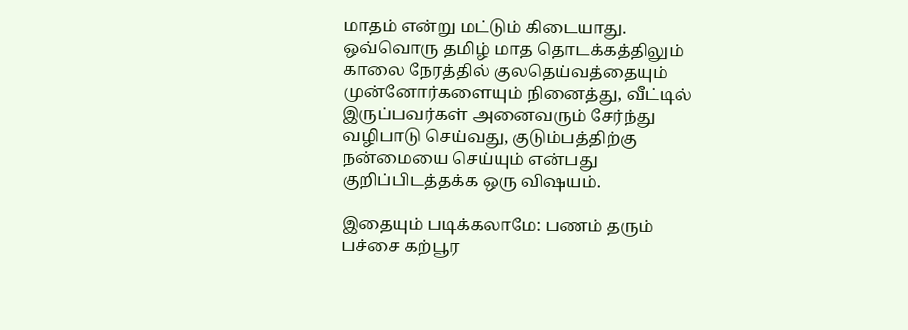மாதம் என்று மட்டும் கிடையாது. ஒவ்வொரு தமிழ் மாத தொடக்கத்திலும் காலை நேரத்தில் குலதெய்வத்தையும் முன்னோர்களையும் நினைத்து, வீட்டில் இருப்பவர்கள் அனைவரும் சேர்ந்து வழிபாடு செய்வது, குடும்பத்திற்கு நன்மையை செய்யும் என்பது குறிப்பிடத்தக்க ஒரு விஷயம்.

இதையும் படிக்கலாமே: பணம் தரும் பச்சை கற்பூர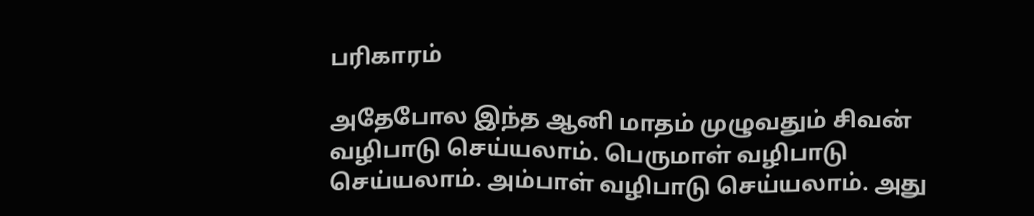பரிகாரம்

அதேபோல இந்த ஆனி மாதம் முழுவதும் சிவன் வழிபாடு செய்யலாம். பெருமாள் வழிபாடு செய்யலாம். அம்பாள் வழிபாடு செய்யலாம். அது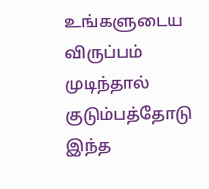உங்களுடைய விருப்பம் முடிந்தால் குடும்பத்தோடு இந்த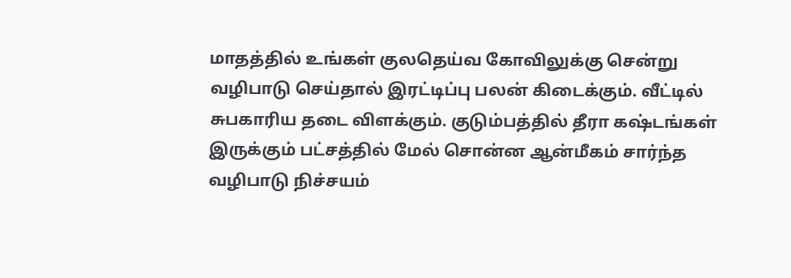மாதத்தில் உங்கள் குலதெய்வ கோவிலுக்கு சென்று வழிபாடு செய்தால் இரட்டிப்பு பலன் கிடைக்கும். வீட்டில் சுபகாரிய தடை விளக்கும். குடும்பத்தில் தீரா கஷ்டங்கள் இருக்கும் பட்சத்தில் மேல் சொன்ன ஆன்மீகம் சார்ந்த வழிபாடு நிச்சயம்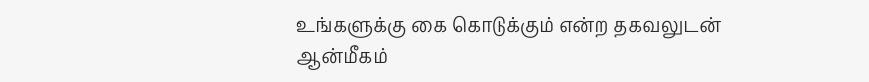உங்களுக்கு கை கொடுக்கும் என்ற தகவலுடன் ஆன்மீகம்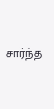சார்ந்த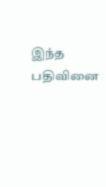இந்த பதிவினை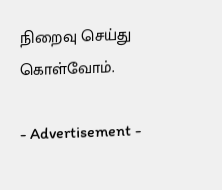நிறைவு செய்து கொள்வோம்.

- Advertisement -